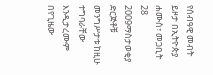የሰብዓዊ መብት ይዞታ በኢትዮጵያ
ሐሙስ፣ መጋቢት 28 2009ማስታወቂያ
ድርጅቶቹ መንግሥታቱ ከዚሁ ተግባራቸው እንዲታረሙም በየጊዜው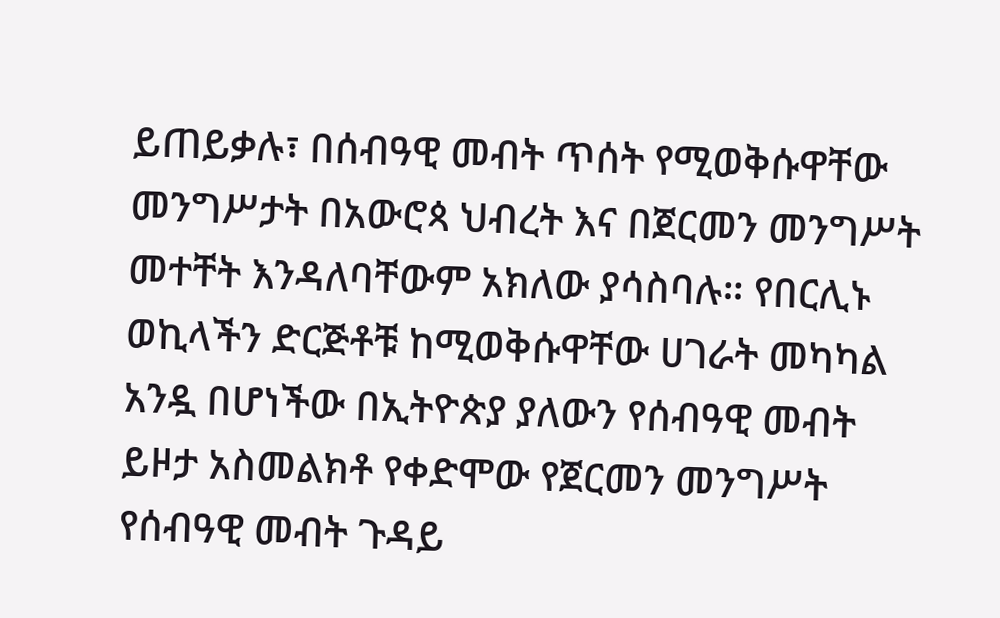ይጠይቃሉ፣ በሰብዓዊ መብት ጥሰት የሚወቅሱዋቸው መንግሥታት በአውሮጳ ህብረት እና በጀርመን መንግሥት መተቸት እንዳለባቸውም አክለው ያሳስባሉ። የበርሊኑ ወኪላችን ድርጅቶቹ ከሚወቅሱዋቸው ሀገራት መካካል አንዷ በሆነችው በኢትዮጵያ ያለውን የሰብዓዊ መብት ይዞታ አስመልክቶ የቀድሞው የጀርመን መንግሥት የሰብዓዊ መብት ጉዳይ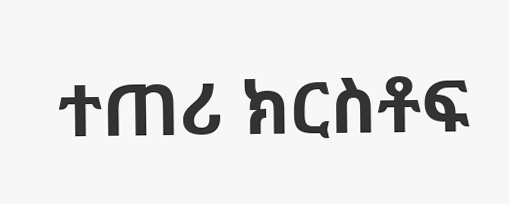ተጠሪ ክርስቶፍ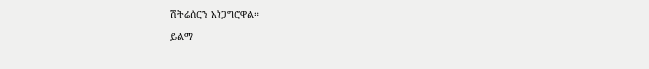ሽትሬሰርን አነጋግሮዋል።
ይልማ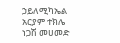ኃይለሚካኤል
አርያም ተክሌ
ነጋሽ መሀመድ